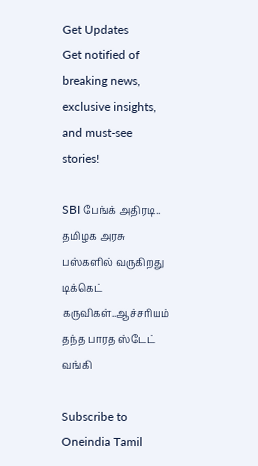Get Updates
Get notified of breaking news, exclusive insights, and must-see stories!

SBI பேங்க் அதிரடி.. தமிழக அரசு பஸ்களில் வருகிறது டிக்கெட் கருவிகள்..ஆச்சரியம் தந்த பாரத ஸ்டேட் வங்கி

Subscribe to Oneindia Tamil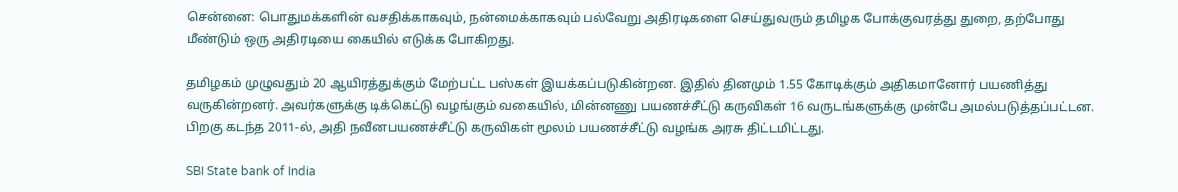சென்னை: பொதுமக்களின் வசதிக்காகவும், நன்மைக்காகவும் பல்வேறு அதிரடிகளை செய்துவரும் தமிழக போக்குவரத்து துறை, தற்போது மீண்டும் ஒரு அதிரடியை கையில் எடுக்க போகிறது.

தமிழகம் முழுவதும் 20 ஆயிரத்துக்கும் மேற்பட்ட பஸ்கள் இயக்கப்படுகின்றன. இதில் தினமும் 1.55 கோடிக்கும் அதிகமானோர் பயணித்து வருகின்றனர். அவர்களுக்கு டிக்கெட்டு வழங்கும் வகையில், மின்னணு பயணச்சீட்டு கருவிகள் 16 வருடங்களுக்கு முன்பே அமல்படுத்தப்பட்டன. பிறகு கடந்த 2011-ல், அதி நவீனபயணச்சீட்டு கருவிகள் மூலம் பயணச்சீட்டு வழங்க அரசு திட்டமிட்டது.

SBI State bank of India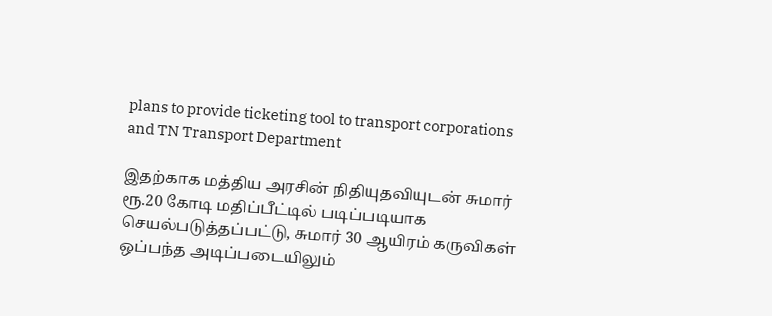plans to provide ticketing tool to transport corporations and TN Transport Department

இதற்காக மத்திய அரசின் நிதியுதவியுடன் சுமார் ரூ.20 கோடி மதிப்பீட்டில் படிப்படியாக செயல்படுத்தப்பட்டு, சுமார் 30 ஆயிரம் கருவிகள் ஒப்பந்த அடிப்படையிலும்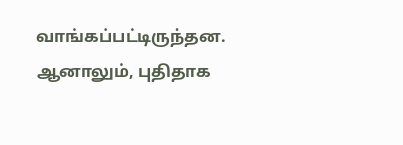வாங்கப்பட்டிருந்தன. ஆனாலும், புதிதாக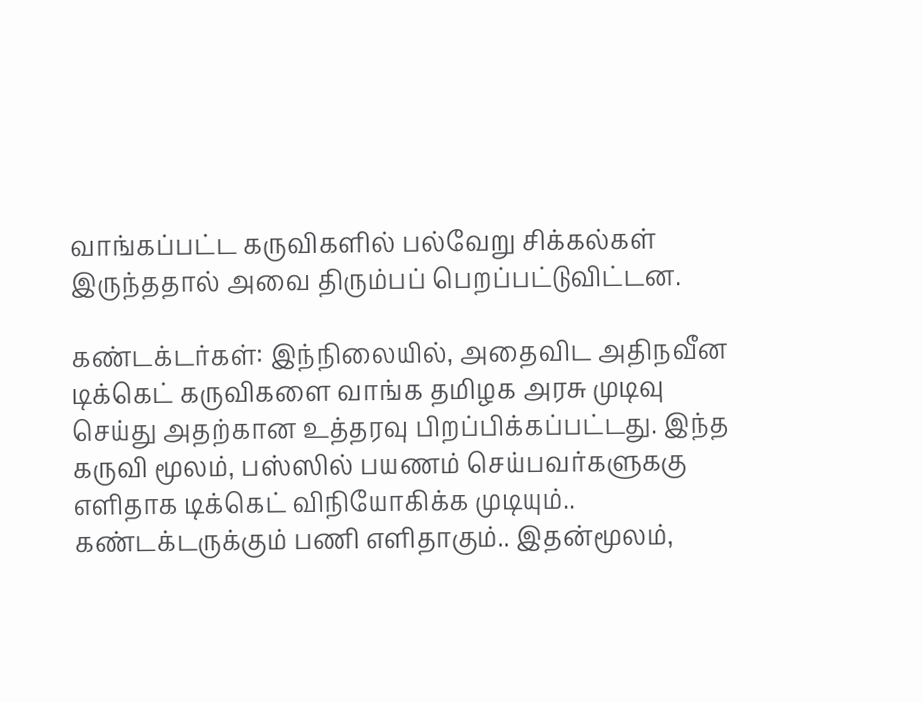வாங்கப்பட்ட கருவிகளில் பல்வேறு சிக்கல்கள் இருந்ததால் அவை திரும்பப் பெறப்பட்டுவிட்டன.

கண்டக்டர்கள்: இந்நிலையில், அதைவிட அதிநவீன டிக்கெட் கருவிகளை வாங்க தமிழக அரசு முடிவு செய்து அதற்கான உத்தரவு பிறப்பிக்கப்பட்டது. இந்த கருவி மூலம், பஸ்ஸில் பயணம் செய்பவர்களுககு எளிதாக டிக்கெட் விநியோகிக்க முடியும்.. கண்டக்டருக்கும் பணி எளிதாகும்.. இதன்மூலம்,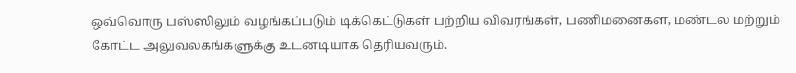ஒவ்வொரு பஸ்ஸிலும் வழங்கப்படும் டிக்கெட்டுகள் பற்றிய விவரங்கள், பணிமனைகள, மண்டல மற்றும் கோட்ட அலுவலகங்களுக்கு உடனடியாக தெரியவரும்.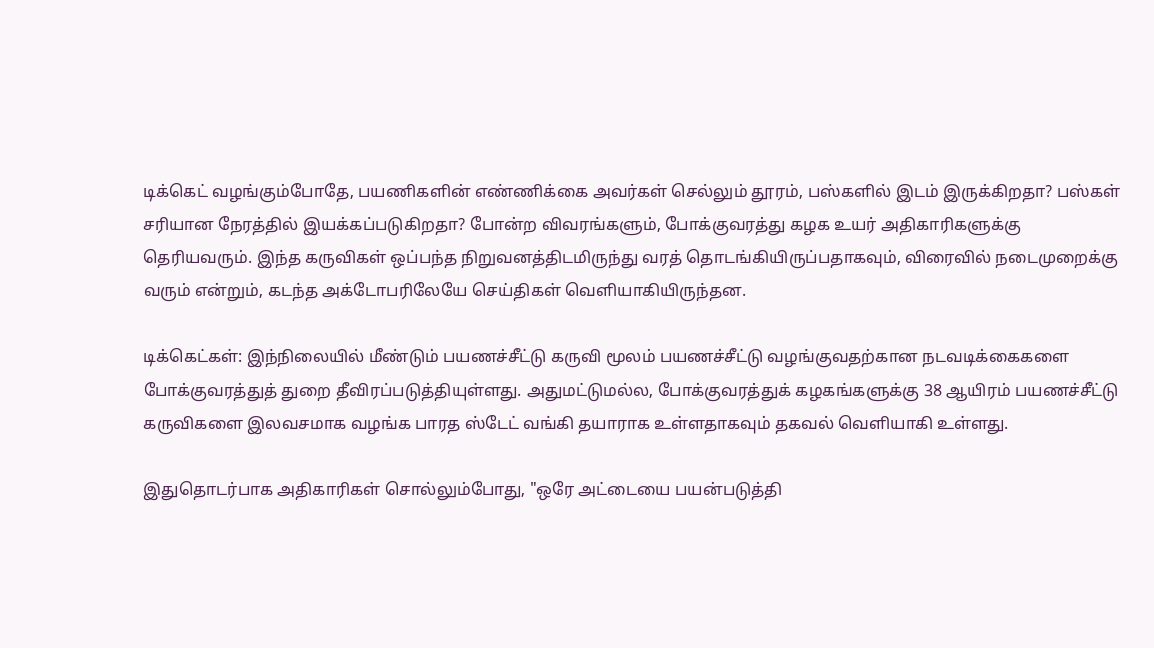டிக்கெட் வழங்கும்போதே, பயணிகளின் எண்ணிக்கை அவர்கள் செல்லும் தூரம், பஸ்களில் இடம் இருக்கிறதா? பஸ்கள் சரியான நேரத்தில் இயக்கப்படுகிறதா? போன்ற விவரங்களும், போக்குவரத்து கழக உயர் அதிகாரிகளுக்கு தெரியவரும். இந்த கருவிகள் ஒப்பந்த நிறுவனத்திடமிருந்து வரத் தொடங்கியிருப்பதாகவும், விரைவில் நடைமுறைக்கு வரும் என்றும், கடந்த அக்டோபரிலேயே செய்திகள் வெளியாகியிருந்தன.

டிக்கெட்கள்: இந்நிலையில் மீண்டும் பயணச்சீட்டு கருவி மூலம் பயணச்சீட்டு வழங்குவதற்கான நடவடிக்கைகளை போக்குவரத்துத் துறை தீவிரப்படுத்தியுள்ளது. அதுமட்டுமல்ல, போக்குவரத்துக் கழகங்களுக்கு 38 ஆயிரம் பயணச்சீட்டு கருவிகளை இலவசமாக வழங்க பாரத ஸ்டேட் வங்கி தயாராக உள்ளதாகவும் தகவல் வெளியாகி உள்ளது.

இதுதொடர்பாக அதிகாரிகள் சொல்லும்போது, "ஒரே அட்டையை பயன்படுத்தி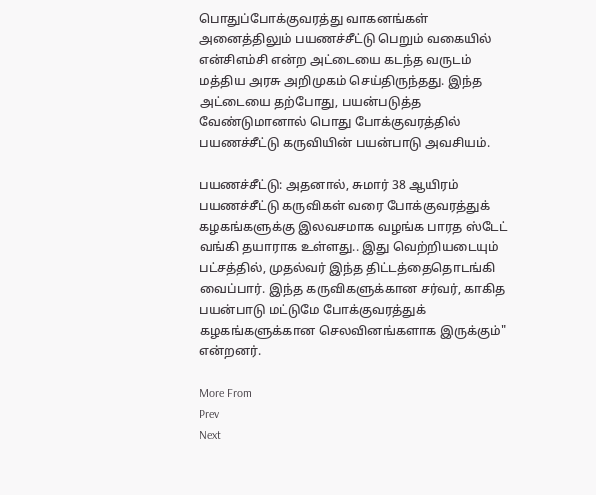பொதுப்போக்குவரத்து வாகனங்கள் அனைத்திலும் பயணச்சீட்டு பெறும் வகையில் என்சிஎம்சி என்ற அட்டையை கடந்த வருடம் மத்திய அரசு அறிமுகம் செய்திருந்தது. இந்த அட்டையை தற்போது, பயன்படுத்த வேண்டுமானால் பொது போக்குவரத்தில் பயணச்சீட்டு கருவியின் பயன்பாடு அவசியம்.

பயணச்சீட்டு: அதனால், சுமார் 38 ஆயிரம் பயணச்சீட்டு கருவிகள் வரை போக்குவரத்துக் கழகங்களுக்கு இலவசமாக வழங்க பாரத ஸ்டேட் வங்கி தயாராக உள்ளது.. இது வெற்றியடையும் பட்சத்தில், முதல்வர் இந்த திட்டத்தைதொடங்கி வைப்பார். இந்த கருவிகளுக்கான சர்வர், காகித பயன்பாடு மட்டுமே போக்குவரத்துக் கழகங்களுக்கான செலவினங்களாக இருக்கும்" என்றனர்.

More From
Prev
Next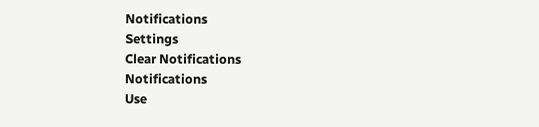Notifications
Settings
Clear Notifications
Notifications
Use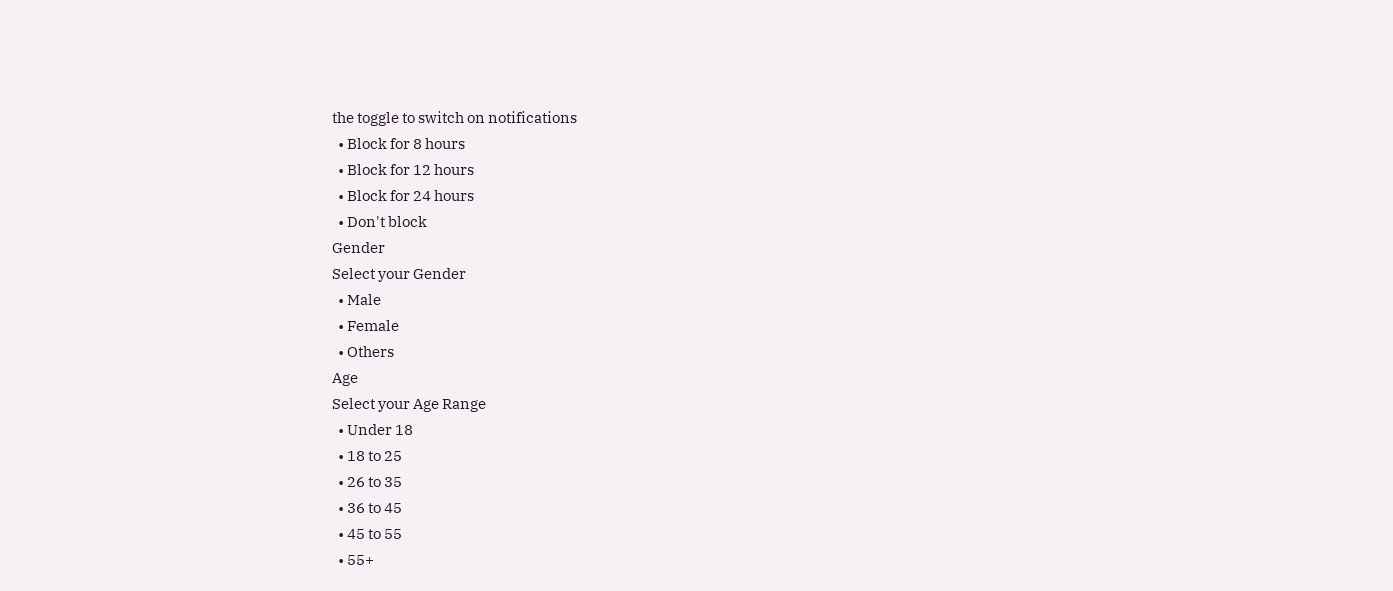the toggle to switch on notifications
  • Block for 8 hours
  • Block for 12 hours
  • Block for 24 hours
  • Don't block
Gender
Select your Gender
  • Male
  • Female
  • Others
Age
Select your Age Range
  • Under 18
  • 18 to 25
  • 26 to 35
  • 36 to 45
  • 45 to 55
  • 55+